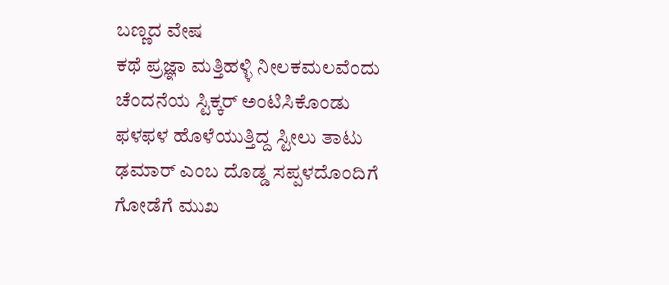ಬಣ್ಣದ ವೇಷ
ಕಥೆ ಪ್ರಜ್ಞಾ ಮತ್ತಿಹಳ್ಳಿ ನೀಲಕಮಲವೆಂದು ಚೆಂದನೆಯ ಸ್ಟಿಕ್ಕರ್ ಅಂಟಿಸಿಕೊಂಡು ಫಳಫಳ ಹೊಳೆಯುತ್ತಿದ್ದ ಸ್ಟೀಲು ತಾಟು ಢಮಾರ್ ಎಂಬ ದೊಡ್ಡ ಸಪ್ಪಳದೊಂದಿಗೆ ಗೋಡೆಗೆ ಮುಖ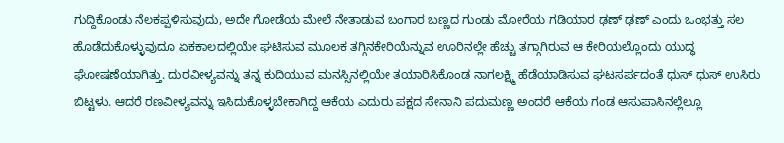ಗುದ್ದಿಕೊಂಡು ನೆಲಕಪ್ಪಳಿಸುವುದು, ಅದೇ ಗೋಡೆಯ ಮೇಲೆ ನೇತಾಡುವ ಬಂಗಾರ ಬಣ್ಣದ ಗುಂಡು ಮೋರೆಯ ಗಡಿಯಾರ ಢಣ್ ಢಣ್ ಎಂದು ಒಂಭತ್ತು ಸಲ ಹೊಡೆದುಕೊಳ್ಳುವುದೂ ಏಕಕಾಲದಲ್ಲಿಯೇ ಘಟಿಸುವ ಮೂಲಕ ತಗ್ಗಿನಕೇರಿಯೆನ್ನುವ ಊರಿನಲ್ಲೇ ಹೆಚ್ಚು ತಗ್ಗಾಗಿರುವ ಆ ಕೇರಿಯಲ್ಲೊಂದು ಯುದ್ಧ ಘೋಷಣೆಯಾಗಿತ್ತು. ದುರವೀಳ್ಯವನ್ನು ತನ್ನ ಕುದಿಯುವ ಮನಸ್ಸಿನಲ್ಲಿಯೇ ತಯಾರಿಸಿಕೊಂಡ ನಾಗಲಕ್ಷ್ಮಿ ಹೆಡೆಯಾಡಿಸುವ ಘಟಸರ್ಪದಂತೆ ಧುಸ್ ಧುಸ್ ಉಸಿರು ಬಿಟ್ಟಳು. ಆದರೆ ರಣವೀಳ್ಯವನ್ನು ಇಸಿದುಕೊಳ್ಳಬೇಕಾಗಿದ್ದ ಆಕೆಯ ಎದುರು ಪಕ್ಷದ ಸೇನಾನಿ ಪದುಮಣ್ಣ ಅಂದರೆ ಆಕೆಯ ಗಂಡ ಆಸುಪಾಸಿನಲ್ಲೆಲ್ಲೂ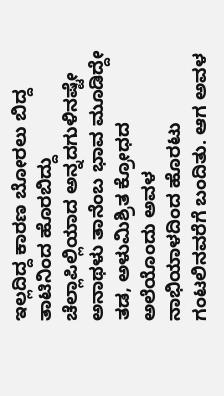ಇಲ್ಲದಿದ್ದ ಕಾರಣ ಬೋರಲು ಬಿದ್ದ ತಾಟಿನಿಂದ ಹೊರಬಿದ್ದು ಚೆಲ್ಲಾಪಿಲ್ಲಿಯಾದ ಅನ್ನದಗುಳಿನಷ್ಟೇ ಅನಾಥಳು ತಾನೆಂಬ ಭಾವ ಮೂಡಿದ್ದೇ ತಡ, ಅಳುಮಿಶ್ರಿತ ಕ್ರೋಧದ ಅಲೆಯೊಂದು ಅವಳ ನಾಭಿಯಾಳದಿಂದ ಹೊರಟು ಗಂಟಲಿನವರೆಗೆ ಬಂದಿತು. ಆಗ ಅವಳ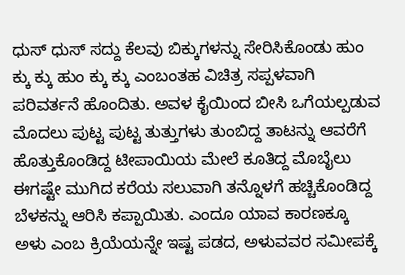ಧುಸ್ ಧುಸ್ ಸದ್ದು ಕೆಲವು ಬಿಕ್ಕುಗಳನ್ನು ಸೇರಿಸಿಕೊಂಡು ಹುಂ ಕ್ಕು ಕ್ಕು ಹುಂ ಕ್ಕು ಕ್ಕು ಎಂಬಂತಹ ವಿಚಿತ್ರ ಸಪ್ಪಳವಾಗಿ ಪರಿವರ್ತನೆ ಹೊಂದಿತು. ಅವಳ ಕೈಯಿಂದ ಬೀಸಿ ಒಗೆಯಲ್ಪಡುವ ಮೊದಲು ಪುಟ್ಟ ಪುಟ್ಟ ತುತ್ತುಗಳು ತುಂಬಿದ್ದ ತಾಟನ್ನು ಆವರೆಗೆ ಹೊತ್ತುಕೊಂಡಿದ್ದ ಟೀಪಾಯಿಯ ಮೇಲೆ ಕೂತಿದ್ದ ಮೊಬೈಲು ಈಗಷ್ಟೇ ಮುಗಿದ ಕರೆಯ ಸಲುವಾಗಿ ತನ್ನೊಳಗೆ ಹಚ್ಚಿಕೊಂಡಿದ್ದ ಬೆಳಕನ್ನು ಆರಿಸಿ ಕಪ್ಪಾಯಿತು. ಎಂದೂ ಯಾವ ಕಾರಣಕ್ಕೂ ಅಳು ಎಂಬ ಕ್ರಿಯೆಯನ್ನೇ ಇಷ್ಟ ಪಡದ, ಅಳುವವರ ಸಮೀಪಕ್ಕೆ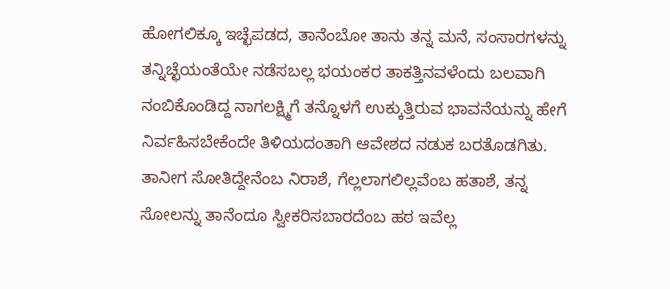ಹೋಗಲಿಕ್ಕೂ ಇಚ್ಛೆಪಡದ, ತಾನೆಂಬೋ ತಾನು ತನ್ನ ಮನೆ, ಸಂಸಾರಗಳನ್ನು ತನ್ನಿಚ್ಛೆಯಂತೆಯೇ ನಡೆಸಬಲ್ಲ ಭಯಂಕರ ತಾಕತ್ತಿನವಳೆಂದು ಬಲವಾಗಿ ನಂಬಿಕೊಂಡಿದ್ದ ನಾಗಲಕ್ಷ್ಮಿಗೆ ತನ್ನೊಳಗೆ ಉಕ್ಕುತ್ತಿರುವ ಭಾವನೆಯನ್ನು ಹೇಗೆ ನಿರ್ವಹಿಸಬೇಕೆಂದೇ ತಿಳಿಯದಂತಾಗಿ ಆವೇಶದ ನಡುಕ ಬರತೊಡಗಿತು. ತಾನೀಗ ಸೋತಿದ್ದೇನೆಂಬ ನಿರಾಶೆ, ಗೆಲ್ಲಲಾಗಲಿಲ್ಲವೆಂಬ ಹತಾಶೆ, ತನ್ನ ಸೋಲನ್ನು ತಾನೆಂದೂ ಸ್ವೀಕರಿಸಬಾರದೆಂಬ ಹಠ ಇವೆಲ್ಲ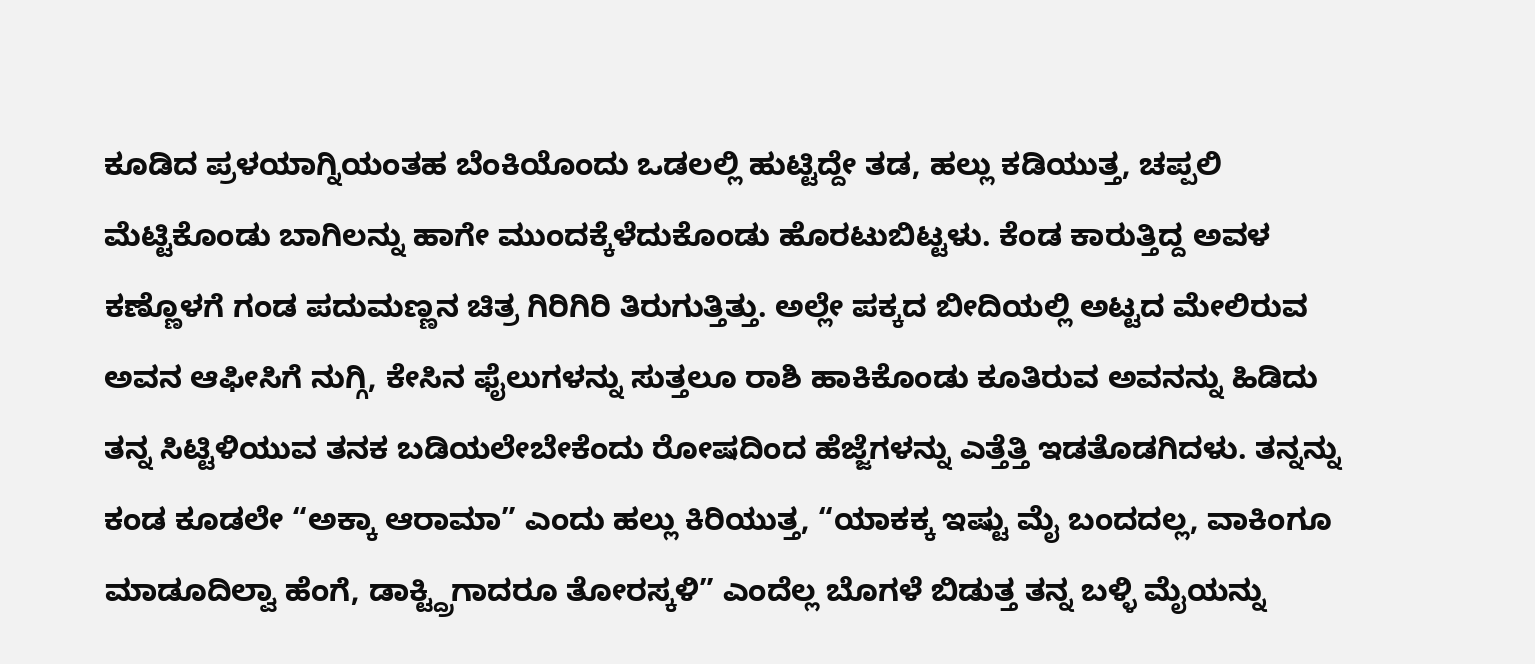ಕೂಡಿದ ಪ್ರಳಯಾಗ್ನಿಯಂತಹ ಬೆಂಕಿಯೊಂದು ಒಡಲಲ್ಲಿ ಹುಟ್ಟಿದ್ದೇ ತಡ, ಹಲ್ಲು ಕಡಿಯುತ್ತ, ಚಪ್ಪಲಿ ಮೆಟ್ಟಿಕೊಂಡು ಬಾಗಿಲನ್ನು ಹಾಗೇ ಮುಂದಕ್ಕೆಳೆದುಕೊಂಡು ಹೊರಟುಬಿಟ್ಟಳು. ಕೆಂಡ ಕಾರುತ್ತಿದ್ದ ಅವಳ ಕಣ್ಣೊಳಗೆ ಗಂಡ ಪದುಮಣ್ಣನ ಚಿತ್ರ ಗಿರಿಗಿರಿ ತಿರುಗುತ್ತಿತ್ತು. ಅಲ್ಲೇ ಪಕ್ಕದ ಬೀದಿಯಲ್ಲಿ ಅಟ್ಟದ ಮೇಲಿರುವ ಅವನ ಆಫೀಸಿಗೆ ನುಗ್ಗಿ, ಕೇಸಿನ ಫೈಲುಗಳನ್ನು ಸುತ್ತಲೂ ರಾಶಿ ಹಾಕಿಕೊಂಡು ಕೂತಿರುವ ಅವನನ್ನು ಹಿಡಿದು ತನ್ನ ಸಿಟ್ಟಿಳಿಯುವ ತನಕ ಬಡಿಯಲೇಬೇಕೆಂದು ರೋಷದಿಂದ ಹೆಜ್ಜೆಗಳನ್ನು ಎತ್ತೆತ್ತಿ ಇಡತೊಡಗಿದಳು. ತನ್ನನ್ನು ಕಂಡ ಕೂಡಲೇ “ಅಕ್ಕಾ ಆರಾಮಾ” ಎಂದು ಹಲ್ಲು ಕಿರಿಯುತ್ತ, “ಯಾಕಕ್ಕ ಇಷ್ಟು ಮೈ ಬಂದದಲ್ಲ, ವಾಕಿಂಗೂ ಮಾಡೂದಿಲ್ವಾ ಹೆಂಗೆ, ಡಾಕ್ಟ್ದ್ರಿಗಾದರೂ ತೋರಸ್ಕಳಿ” ಎಂದೆಲ್ಲ ಬೊಗಳೆ ಬಿಡುತ್ತ ತನ್ನ ಬಳ್ಳಿ ಮೈಯನ್ನು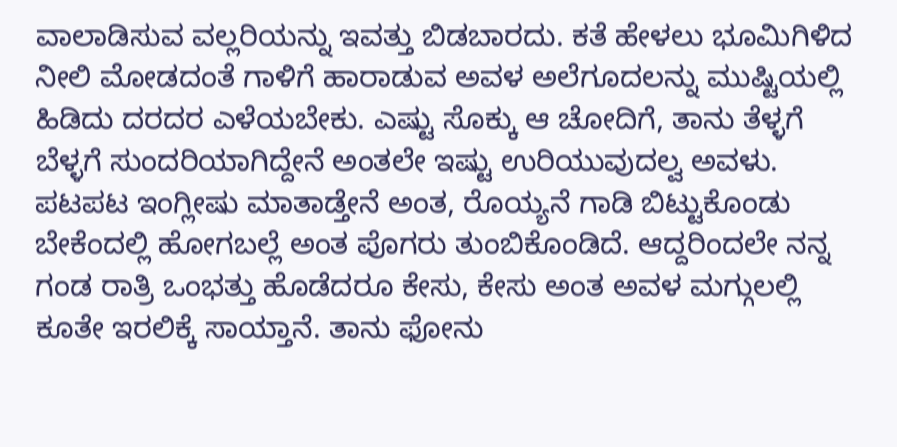ವಾಲಾಡಿಸುವ ವಲ್ಲರಿಯನ್ನು ಇವತ್ತು ಬಿಡಬಾರದು. ಕತೆ ಹೇಳಲು ಭೂಮಿಗಿಳಿದ ನೀಲಿ ಮೋಡದಂತೆ ಗಾಳಿಗೆ ಹಾರಾಡುವ ಅವಳ ಅಲೆಗೂದಲನ್ನು ಮುಷ್ಟಿಯಲ್ಲಿ ಹಿಡಿದು ದರದರ ಎಳೆಯಬೇಕು. ಎಷ್ಟು ಸೊಕ್ಕು ಆ ಚೋದಿಗೆ, ತಾನು ತೆಳ್ಳಗೆ ಬೆಳ್ಳಗೆ ಸುಂದರಿಯಾಗಿದ್ದೇನೆ ಅಂತಲೇ ಇಷ್ಟು ಉರಿಯುವುದಲ್ವ ಅವಳು. ಪಟಪಟ ಇಂಗ್ಲೀಷು ಮಾತಾಡ್ತೇನೆ ಅಂತ, ರೊಯ್ಯನೆ ಗಾಡಿ ಬಿಟ್ಟುಕೊಂಡು ಬೇಕೆಂದಲ್ಲಿ ಹೋಗಬಲ್ಲೆ ಅಂತ ಪೊಗರು ತುಂಬಿಕೊಂಡಿದೆ. ಆದ್ದರಿಂದಲೇ ನನ್ನ ಗಂಡ ರಾತ್ರಿ ಒಂಭತ್ತು ಹೊಡೆದರೂ ಕೇಸು, ಕೇಸು ಅಂತ ಅವಳ ಮಗ್ಗುಲಲ್ಲಿ ಕೂತೇ ಇರಲಿಕ್ಕೆ ಸಾಯ್ತಾನೆ. ತಾನು ಫೋನು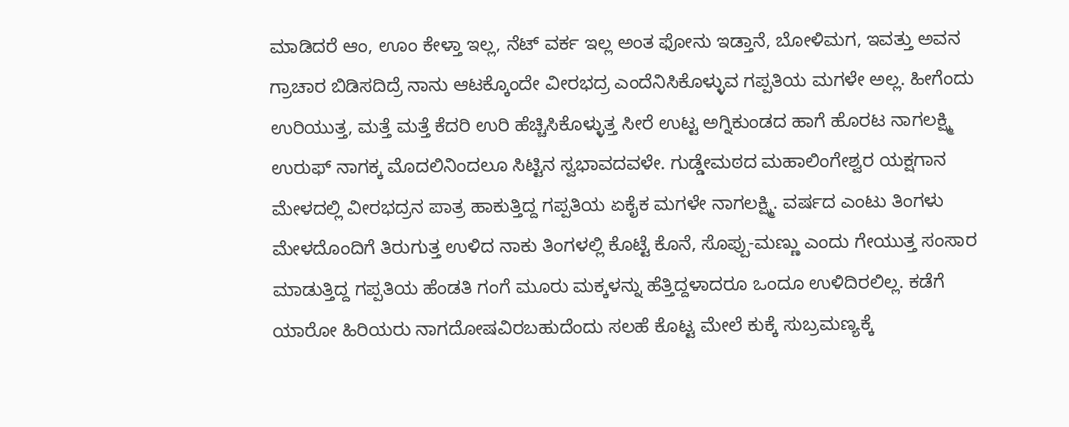ಮಾಡಿದರೆ ಆಂ, ಊಂ ಕೇಳ್ತಾ ಇಲ್ಲ, ನೆಟ್ ವರ್ಕ ಇಲ್ಲ ಅಂತ ಫೋನು ಇಡ್ತಾನೆ, ಬೋಳಿಮಗ, ಇವತ್ತು ಅವನ ಗ್ರಾಚಾರ ಬಿಡಿಸದಿದ್ರೆ ನಾನು ಆಟಕ್ಕೊಂದೇ ವೀರಭದ್ರ ಎಂದೆನಿಸಿಕೊಳ್ಳುವ ಗಪ್ಪತಿಯ ಮಗಳೇ ಅಲ್ಲ. ಹೀಗೆಂದು ಉರಿಯುತ್ತ, ಮತ್ತೆ ಮತ್ತೆ ಕೆದರಿ ಉರಿ ಹೆಚ್ಚಿಸಿಕೊಳ್ಳುತ್ತ ಸೀರೆ ಉಟ್ಟ ಅಗ್ನಿಕುಂಡದ ಹಾಗೆ ಹೊರಟ ನಾಗಲಕ್ಷ್ಮಿ ಉರುಫ್ ನಾಗಕ್ಕ ಮೊದಲಿನಿಂದಲೂ ಸಿಟ್ಟಿನ ಸ್ವಭಾವದವಳೇ. ಗುಡ್ಡೇಮಠದ ಮಹಾಲಿಂಗೇಶ್ವರ ಯಕ್ಷಗಾನ ಮೇಳದಲ್ಲಿ ವೀರಭದ್ರನ ಪಾತ್ರ ಹಾಕುತ್ತಿದ್ದ ಗಪ್ಪತಿಯ ಏಕೈಕ ಮಗಳೇ ನಾಗಲಕ್ಷ್ಮಿ. ವರ್ಷದ ಎಂಟು ತಿಂಗಳು ಮೇಳದೊಂದಿಗೆ ತಿರುಗುತ್ತ ಉಳಿದ ನಾಕು ತಿಂಗಳಲ್ಲಿ ಕೊಟ್ಟೆ ಕೊನೆ, ಸೊಪ್ಪು-ಮಣ್ಣು ಎಂದು ಗೇಯುತ್ತ ಸಂಸಾರ ಮಾಡುತ್ತಿದ್ದ ಗಪ್ಪತಿಯ ಹೆಂಡತಿ ಗಂಗೆ ಮೂರು ಮಕ್ಕಳನ್ನು ಹೆತ್ತಿದ್ದಳಾದರೂ ಒಂದೂ ಉಳಿದಿರಲಿಲ್ಲ. ಕಡೆಗೆ ಯಾರೋ ಹಿರಿಯರು ನಾಗದೋಷವಿರಬಹುದೆಂದು ಸಲಹೆ ಕೊಟ್ಟ ಮೇಲೆ ಕುಕ್ಕೆ ಸುಬ್ರಮಣ್ಯಕ್ಕೆ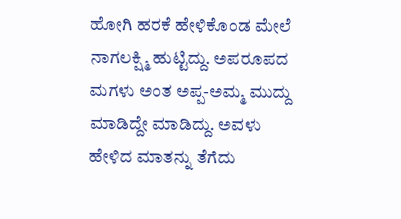ಹೋಗಿ ಹರಕೆ ಹೇಳಿಕೊಂಡ ಮೇಲೆ ನಾಗಲಕ್ಷ್ಮಿ ಹುಟ್ಟಿದ್ದು. ಅಪರೂಪದ ಮಗಳು ಅಂತ ಅಪ್ಪ-ಅಮ್ಮ ಮುದ್ದು ಮಾಡಿದ್ದೇ ಮಾಡಿದ್ದು. ಅವಳು ಹೇಳಿದ ಮಾತನ್ನು ತೆಗೆದು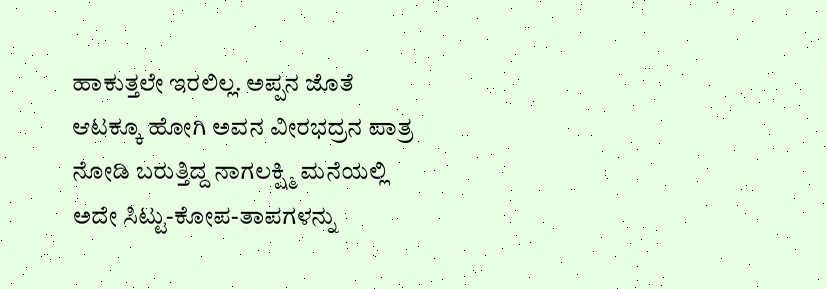ಹಾಕುತ್ತಲೇ ಇರಲಿಲ್ಲ. ಅಪ್ಪನ ಜೊತೆ ಆಟಕ್ಕೂ ಹೋಗಿ ಅವನ ವೀರಭದ್ರನ ಪಾತ್ರ ನೋಡಿ ಬರುತ್ತಿದ್ದ ನಾಗಲಕ್ಷ್ಮಿ ಮನೆಯಲ್ಲಿ ಅದೇ ಸಿಟ್ಟು-ಕೋಪ-ತಾಪಗಳನ್ನು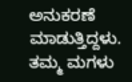ಅನುಕರಣೆ ಮಾಡುತ್ತಿದ್ದಳು. ತಮ್ಮ ಮಗಳು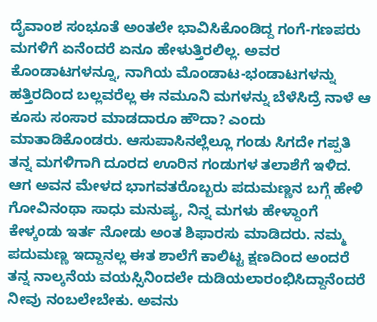ದೈವಾಂಶ ಸಂಭೂತೆ ಅಂತಲೇ ಭಾವಿಸಿಕೊಂಡಿದ್ದ ಗಂಗೆ-ಗಣಪರು ಮಗಳಿಗೆ ಏನೆಂದರೆ ಏನೂ ಹೇಳುತ್ತಿರಲಿಲ್ಲ. ಅವರ ಕೊಂಡಾಟಗಳನ್ನೂ, ನಾಗಿಯ ಮೊಂಡಾಟ-ಭಂಡಾಟಗಳನ್ನು ಹತ್ತಿರದಿಂದ ಬಲ್ಲವರೆಲ್ಲ ಈ ನಮೂನಿ ಮಗಳನ್ನು ಬೆಳೆಸಿದ್ರೆ ನಾಳೆ ಆ ಕೂಸು ಸಂಸಾರ ಮಾಡದಾರೂ ಹೌದಾ? ಎಂದು ಮಾತಾಡಿಕೊಂಡರು. ಆಸುಪಾಸಿನಲ್ಲೆಲ್ಲೂ ಗಂಡು ಸಿಗದೇ ಗಪ್ಪತಿ ತನ್ನ ಮಗಳಿಗಾಗಿ ದೂರದ ಊರಿನ ಗಂಡುಗಳ ತಲಾಶೆಗೆ ಇಳಿದ. ಆಗ ಅವನ ಮೇಳದ ಭಾಗವತರೊಬ್ಬರು ಪದುಮಣ್ಣನ ಬಗ್ಗೆ ಹೇಳಿ ಗೋವಿನಂಥಾ ಸಾಧು ಮನುಷ್ಯ, ನಿನ್ನ ಮಗಳು ಹೇಳ್ದಾಂಗೆ ಕೇಳ್ಕಂಡು ಇರ್ತ ನೋಡು ಅಂತ ಶಿಫಾರಸು ಮಾಡಿದರು. ನಮ್ಮ ಪದುಮಣ್ಣ ಇದ್ದಾನಲ್ಲ ಈತ ಶಾಲೆಗೆ ಕಾಲಿಟ್ಟ ಕ್ಷಣದಿಂದ ಅಂದರೆ ತನ್ನ ನಾಲ್ಕನೆಯ ವಯಸ್ಸಿನಿಂದಲೇ ದುಡಿಯಲಾರಂಭಿಸಿದ್ದಾನೆಂದರೆ ನೀವು ನಂಬಲೇಬೇಕು. ಅವನು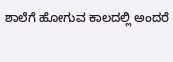ಶಾಲೆಗೆ ಹೋಗುವ ಕಾಲದಲ್ಲಿ ಅಂದರೆ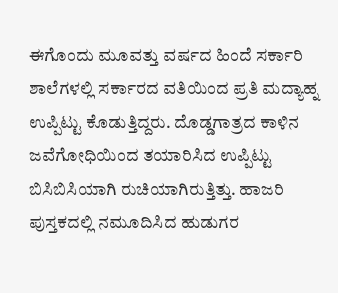ಈಗೊಂದು ಮೂವತ್ತು ವರ್ಷದ ಹಿಂದೆ ಸರ್ಕಾರಿ ಶಾಲೆಗಳಲ್ಲಿ ಸರ್ಕಾರದ ವತಿಯಿಂದ ಪ್ರತಿ ಮದ್ಯಾಹ್ನ ಉಪ್ಪಿಟ್ಟು ಕೊಡುತ್ತಿದ್ದರು. ದೊಡ್ಡಗಾತ್ರದ ಕಾಳಿನ ಜವೆಗೋಧಿಯಿಂದ ತಯಾರಿಸಿದ ಉಪ್ಪಿಟ್ಟು ಬಿಸಿಬಿಸಿಯಾಗಿ ರುಚಿಯಾಗಿರುತ್ತಿತ್ತು. ಹಾಜರಿ ಪುಸ್ತಕದಲ್ಲಿ ನಮೂದಿಸಿದ ಹುಡುಗರ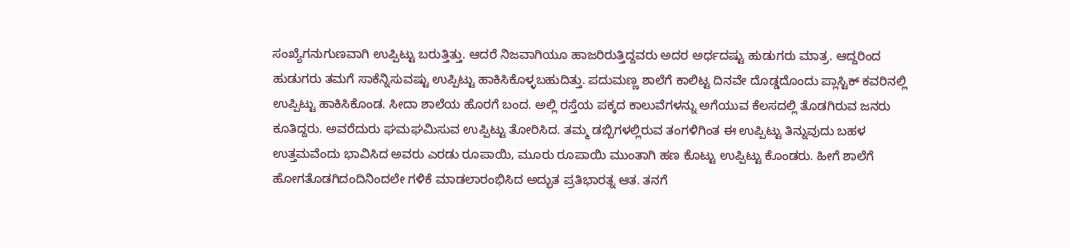ಸಂಖ್ಯೆಗನುಗುಣವಾಗಿ ಉಪ್ಪಿಟ್ಟು ಬರುತ್ತಿತ್ತು. ಆದರೆ ನಿಜವಾಗಿಯೂ ಹಾಜರಿರುತ್ತಿದ್ದವರು ಅದರ ಅರ್ಧದಷ್ಟು ಹುಡುಗರು ಮಾತ್ರ. ಆದ್ದರಿಂದ ಹುಡುಗರು ತಮಗೆ ಸಾಕೆನ್ನಿಸುವಷ್ಟು ಉಪ್ಪಿಟ್ಟು ಹಾಕಿಸಿಕೊಳ್ಳಬಹುದಿತ್ತು. ಪದುಮಣ್ಣ ಶಾಲೆಗೆ ಕಾಲಿಟ್ಟ ದಿನವೇ ದೊಡ್ಡದೊಂದು ಪ್ಲಾಸ್ಟಿಕ್ ಕವರಿನಲ್ಲಿ ಉಪ್ಪಿಟ್ಟು ಹಾಕಿಸಿಕೊಂಡ. ಸೀದಾ ಶಾಲೆಯ ಹೊರಗೆ ಬಂದ. ಅಲ್ಲಿ ರಸ್ತೆಯ ಪಕ್ಕದ ಕಾಲುವೆಗಳನ್ನು ಅಗೆಯುವ ಕೆಲಸದಲ್ಲಿ ತೊಡಗಿರುವ ಜನರು ಕೂತಿದ್ದರು. ಅವರೆದುರು ಘಮಘಮಿಸುವ ಉಪ್ಪಿಟ್ಟು ತೋರಿಸಿದ. ತಮ್ಮ ಡಬ್ಬಿಗಳಲ್ಲಿರುವ ತಂಗಳಿಗಿಂತ ಈ ಉಪ್ಪಿಟ್ಟು ತಿನ್ನುವುದು ಬಹಳ ಉತ್ತಮವೆಂದು ಭಾವಿಸಿದ ಅವರು ಎರಡು ರೂಪಾಯಿ, ಮೂರು ರೂಪಾಯಿ ಮುಂತಾಗಿ ಹಣ ಕೊಟ್ಟು ಉಪ್ಪಿಟ್ಟು ಕೊಂಡರು. ಹೀಗೆ ಶಾಲೆಗೆ ಹೋಗತೊಡಗಿದಂದಿನಿಂದಲೇ ಗಳಿಕೆ ಮಾಡಲಾರಂಭಿಸಿದ ಅದ್ಭುತ ಪ್ರತಿಭಾರತ್ನ ಆತ. ತನಗೆ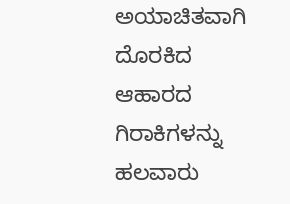ಅಯಾಚಿತವಾಗಿ ದೊರಕಿದ ಆಹಾರದ ಗಿರಾಕಿಗಳನ್ನು ಹಲವಾರು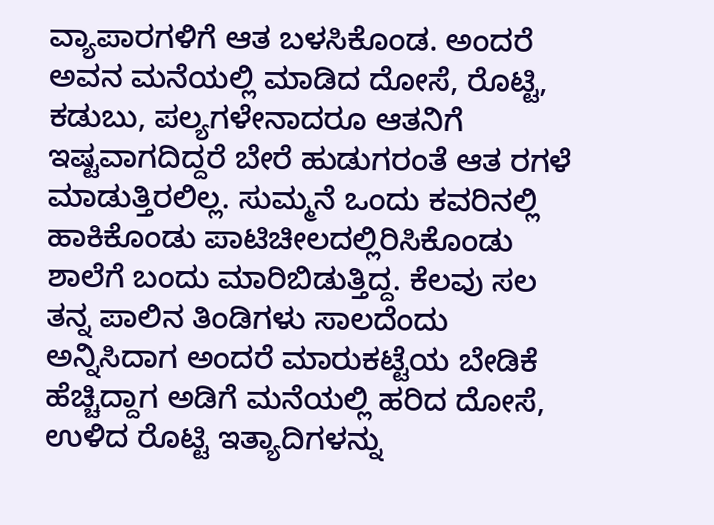ವ್ಯಾಪಾರಗಳಿಗೆ ಆತ ಬಳಸಿಕೊಂಡ. ಅಂದರೆ ಅವನ ಮನೆಯಲ್ಲಿ ಮಾಡಿದ ದೋಸೆ, ರೊಟ್ಟಿ, ಕಡುಬು, ಪಲ್ಯಗಳೇನಾದರೂ ಆತನಿಗೆ ಇಷ್ಟವಾಗದಿದ್ದರೆ ಬೇರೆ ಹುಡುಗರಂತೆ ಆತ ರಗಳೆ ಮಾಡುತ್ತಿರಲಿಲ್ಲ. ಸುಮ್ಮನೆ ಒಂದು ಕವರಿನಲ್ಲಿ ಹಾಕಿಕೊಂಡು ಪಾಟಿಚೀಲದಲ್ಲಿರಿಸಿಕೊಂಡು ಶಾಲೆಗೆ ಬಂದು ಮಾರಿಬಿಡುತ್ತಿದ್ದ. ಕೆಲವು ಸಲ ತನ್ನ ಪಾಲಿನ ತಿಂಡಿಗಳು ಸಾಲದೆಂದು ಅನ್ನಿಸಿದಾಗ ಅಂದರೆ ಮಾರುಕಟ್ಟೆಯ ಬೇಡಿಕೆ ಹೆಚ್ಚಿದ್ದಾಗ ಅಡಿಗೆ ಮನೆಯಲ್ಲಿ ಹರಿದ ದೋಸೆ, ಉಳಿದ ರೊಟ್ಟಿ ಇತ್ಯಾದಿಗಳನ್ನು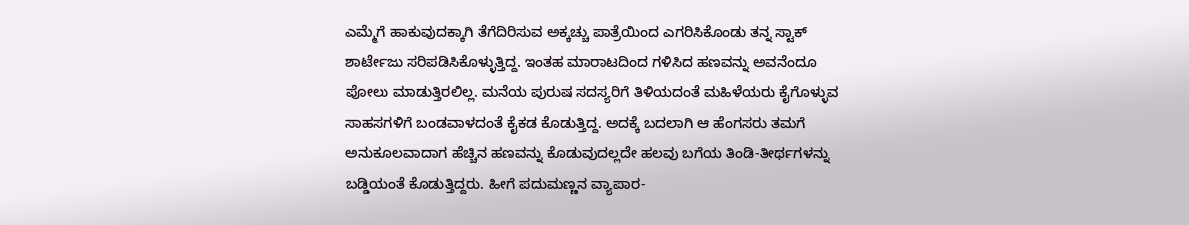ಎಮ್ಮೆಗೆ ಹಾಕುವುದಕ್ಕಾಗಿ ತೆಗೆದಿರಿಸುವ ಅಕ್ಕಚ್ಚು ಪಾತ್ರೆಯಿಂದ ಎಗರಿಸಿಕೊಂಡು ತನ್ನ ಸ್ಟಾಕ್ ಶಾರ್ಟೇಜು ಸರಿಪಡಿಸಿಕೊಳ್ಳುತ್ತಿದ್ದ. ಇಂತಹ ಮಾರಾಟದಿಂದ ಗಳಿಸಿದ ಹಣವನ್ನು ಅವನೆಂದೂ ಪೋಲು ಮಾಡುತ್ತಿರಲಿಲ್ಲ. ಮನೆಯ ಪುರುಷ ಸದಸ್ಯರಿಗೆ ತಿಳಿಯದಂತೆ ಮಹಿಳೆಯರು ಕೈಗೊಳ್ಳುವ ಸಾಹಸಗಳಿಗೆ ಬಂಡವಾಳದಂತೆ ಕೈಕಡ ಕೊಡುತ್ತಿದ್ದ. ಅದಕ್ಕೆ ಬದಲಾಗಿ ಆ ಹೆಂಗಸರು ತಮಗೆ ಅನುಕೂಲವಾದಾಗ ಹೆಚ್ಚಿನ ಹಣವನ್ನು ಕೊಡುವುದಲ್ಲದೇ ಹಲವು ಬಗೆಯ ತಿಂಡಿ-ತೀರ್ಥಗಳನ್ನು ಬಡ್ಡಿಯಂತೆ ಕೊಡುತ್ತಿದ್ದರು. ಹೀಗೆ ಪದುಮಣ್ಣನ ವ್ಯಾಪಾರ-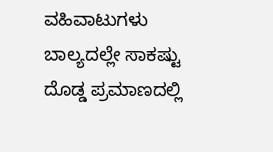ವಹಿವಾಟುಗಳು ಬಾಲ್ಯದಲ್ಲೇ ಸಾಕಷ್ಟು ದೊಡ್ಡ ಪ್ರಮಾಣದಲ್ಲಿ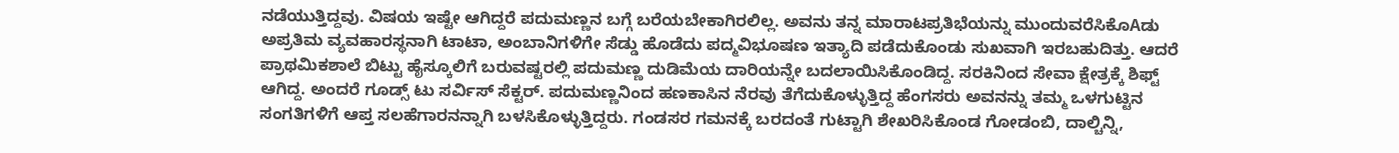ನಡೆಯುತ್ತಿದ್ದವು. ವಿಷಯ ಇಷ್ಟೇ ಆಗಿದ್ದರೆ ಪದುಮಣ್ಣನ ಬಗ್ಗೆ ಬರೆಯಬೇಕಾಗಿರಲಿಲ್ಲ. ಅವನು ತನ್ನ ಮಾರಾಟಪ್ರತಿಭೆಯನ್ನು ಮುಂದುವರೆಸಿಕೊAಡು ಅಪ್ರತಿಮ ವ್ಯವಹಾರಸ್ಥನಾಗಿ ಟಾಟಾ, ಅಂಬಾನಿಗಳಿಗೇ ಸೆಡ್ಡು ಹೊಡೆದು ಪದ್ಮವಿಭೂಷಣ ಇತ್ಯಾದಿ ಪಡೆದುಕೊಂಡು ಸುಖವಾಗಿ ಇರಬಹುದಿತ್ತು. ಆದರೆ ಪ್ರಾಥಮಿಕಶಾಲೆ ಬಿಟ್ಟು ಹೈಸ್ಕೂಲಿಗೆ ಬರುವಷ್ಟರಲ್ಲಿ ಪದುಮಣ್ಣ ದುಡಿಮೆಯ ದಾರಿಯನ್ನೇ ಬದಲಾಯಿಸಿಕೊಂಡಿದ್ದ. ಸರಕಿನಿಂದ ಸೇವಾ ಕ್ಷೇತ್ರಕ್ಕೆ ಶಿಫ್ಟ್ ಆಗಿದ್ದ. ಅಂದರೆ ಗೂಡ್ಸ್ ಟು ಸರ್ವಿಸ್ ಸೆಕ್ಟರ್. ಪದುಮಣ್ಣನಿಂದ ಹಣಕಾಸಿನ ನೆರವು ತೆಗೆದುಕೊಳ್ಳುತ್ತಿದ್ದ ಹೆಂಗಸರು ಅವನನ್ನು ತಮ್ಮ ಒಳಗುಟ್ಟಿನ ಸಂಗತಿಗಳಿಗೆ ಆಪ್ತ ಸಲಹೆಗಾರನನ್ನಾಗಿ ಬಳಸಿಕೊಳ್ಳುತ್ತಿದ್ದರು. ಗಂಡಸರ ಗಮನಕ್ಕೆ ಬರದಂತೆ ಗುಟ್ಟಾಗಿ ಶೇಖರಿಸಿಕೊಂಡ ಗೋಡಂಬಿ, ದಾಲ್ಚಿನ್ನಿ,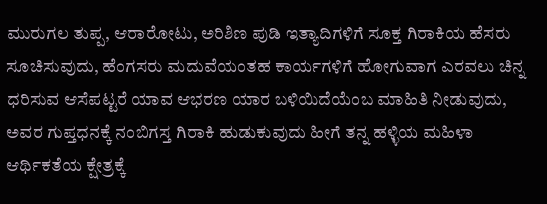ಮುರುಗಲ ತುಪ್ಪ, ಆರಾರೋಟು, ಅರಿಶಿಣ ಪುಡಿ ಇತ್ಯಾದಿಗಳಿಗೆ ಸೂಕ್ತ ಗಿರಾಕಿಯ ಹೆಸರು ಸೂಚಿಸುವುದು, ಹೆಂಗಸರು ಮದುವೆಯಂತಹ ಕಾರ್ಯಗಳಿಗೆ ಹೋಗುವಾಗ ಎರವಲು ಚಿನ್ನ ಧರಿಸುವ ಆಸೆಪಟ್ಟರೆ ಯಾವ ಆಭರಣ ಯಾರ ಬಳಿಯಿದೆಯೆಂಬ ಮಾಹಿತಿ ನೀಡುವುದು, ಅವರ ಗುಪ್ತಧನಕ್ಕೆ ನಂಬಿಗಸ್ತ ಗಿರಾಕಿ ಹುಡುಕುವುದು ಹೀಗೆ ತನ್ನ ಹಳ್ಳಿಯ ಮಹಿಳಾ ಆರ್ಥಿಕತೆಯ ಕ್ಷೇತ್ರಕ್ಕೆ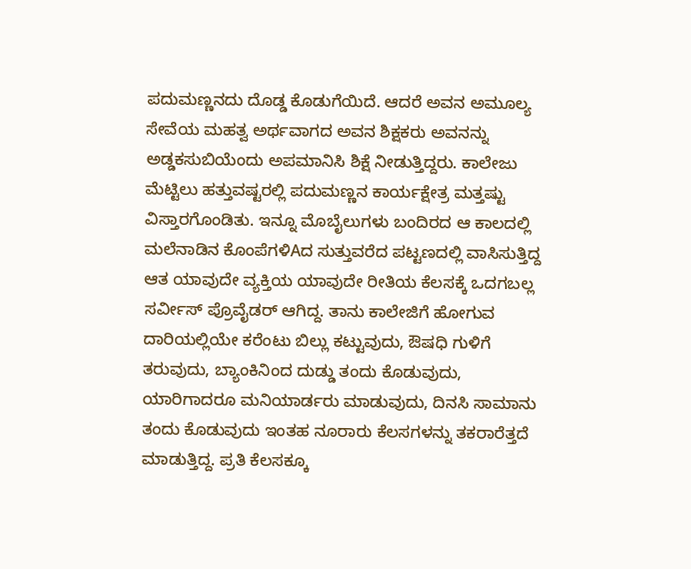ಪದುಮಣ್ಣನದು ದೊಡ್ಡ ಕೊಡುಗೆಯಿದೆ. ಆದರೆ ಅವನ ಅಮೂಲ್ಯ ಸೇವೆಯ ಮಹತ್ವ ಅರ್ಥವಾಗದ ಅವನ ಶಿಕ್ಷಕರು ಅವನನ್ನು ಅಡ್ಡಕಸುಬಿಯೆಂದು ಅಪಮಾನಿಸಿ ಶಿಕ್ಷೆ ನೀಡುತ್ತಿದ್ದರು. ಕಾಲೇಜು ಮೆಟ್ಟಿಲು ಹತ್ತುವಷ್ಟರಲ್ಲಿ ಪದುಮಣ್ಣನ ಕಾರ್ಯಕ್ಷೇತ್ರ ಮತ್ತಷ್ಟು ವಿಸ್ತಾರಗೊಂಡಿತು. ಇನ್ನೂ ಮೊಬೈಲುಗಳು ಬಂದಿರದ ಆ ಕಾಲದಲ್ಲಿ ಮಲೆನಾಡಿನ ಕೊಂಪೆಗಳಿAದ ಸುತ್ತುವರೆದ ಪಟ್ಟಣದಲ್ಲಿ ವಾಸಿಸುತ್ತಿದ್ದ ಆತ ಯಾವುದೇ ವ್ಯಕ್ತಿಯ ಯಾವುದೇ ರೀತಿಯ ಕೆಲಸಕ್ಕೆ ಒದಗಬಲ್ಲ ಸರ್ವೀಸ್ ಪ್ರೊವೈಡರ್ ಆಗಿದ್ದ. ತಾನು ಕಾಲೇಜಿಗೆ ಹೋಗುವ ದಾರಿಯಲ್ಲಿಯೇ ಕರೆಂಟು ಬಿಲ್ಲು ಕಟ್ಟುವುದು, ಔಷಧಿ ಗುಳಿಗೆ ತರುವುದು, ಬ್ಯಾಂಕಿನಿಂದ ದುಡ್ಡು ತಂದು ಕೊಡುವುದು, ಯಾರಿಗಾದರೂ ಮನಿಯಾರ್ಡರು ಮಾಡುವುದು, ದಿನಸಿ ಸಾಮಾನು ತಂದು ಕೊಡುವುದು ಇಂತಹ ನೂರಾರು ಕೆಲಸಗಳನ್ನು ತಕರಾರೆತ್ತದೆ ಮಾಡುತ್ತಿದ್ದ. ಪ್ರತಿ ಕೆಲಸಕ್ಕೂ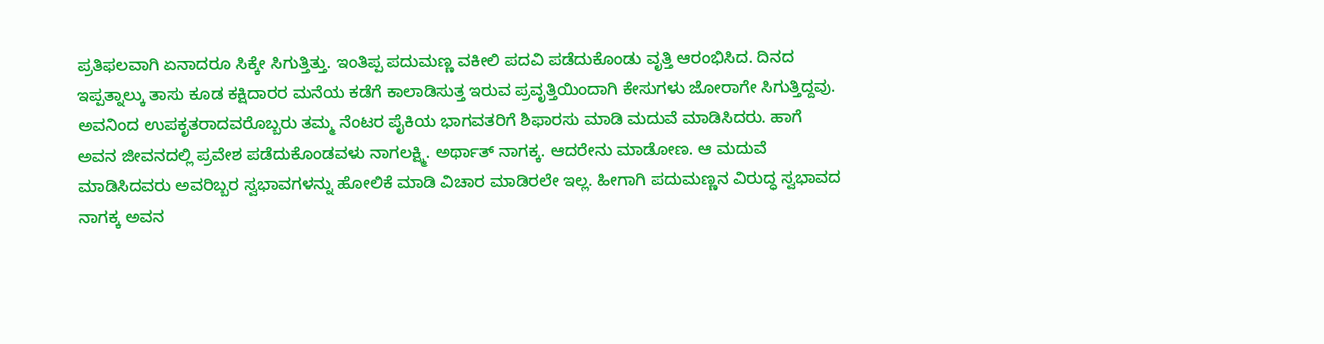ಪ್ರತಿಫಲವಾಗಿ ಏನಾದರೂ ಸಿಕ್ಕೇ ಸಿಗುತ್ತಿತ್ತು. ಇಂತಿಪ್ಪ ಪದುಮಣ್ಣ ವಕೀಲಿ ಪದವಿ ಪಡೆದುಕೊಂಡು ವೃತ್ತಿ ಆರಂಭಿಸಿದ. ದಿನದ ಇಪ್ಪತ್ನಾಲ್ಕು ತಾಸು ಕೂಡ ಕಕ್ಷಿದಾರರ ಮನೆಯ ಕಡೆಗೆ ಕಾಲಾಡಿಸುತ್ತ ಇರುವ ಪ್ರವೃತ್ತಿಯಿಂದಾಗಿ ಕೇಸುಗಳು ಜೋರಾಗೇ ಸಿಗುತ್ತಿದ್ದವು. ಅವನಿಂದ ಉಪಕೃತರಾದವರೊಬ್ಬರು ತಮ್ಮ ನೆಂಟರ ಪೈಕಿಯ ಭಾಗವತರಿಗೆ ಶಿಫಾರಸು ಮಾಡಿ ಮದುವೆ ಮಾಡಿಸಿದರು. ಹಾಗೆ ಅವನ ಜೀವನದಲ್ಲಿ ಪ್ರವೇಶ ಪಡೆದುಕೊಂಡವಳು ನಾಗಲಕ್ಷ್ಮಿ. ಅರ್ಥಾತ್ ನಾಗಕ್ಕ. ಆದರೇನು ಮಾಡೋಣ. ಆ ಮದುವೆ ಮಾಡಿಸಿದವರು ಅವರಿಬ್ಬರ ಸ್ವಭಾವಗಳನ್ನು ಹೋಲಿಕೆ ಮಾಡಿ ವಿಚಾರ ಮಾಡಿರಲೇ ಇಲ್ಲ. ಹೀಗಾಗಿ ಪದುಮಣ್ಣನ ವಿರುದ್ಧ ಸ್ವಭಾವದ ನಾಗಕ್ಕ ಅವನ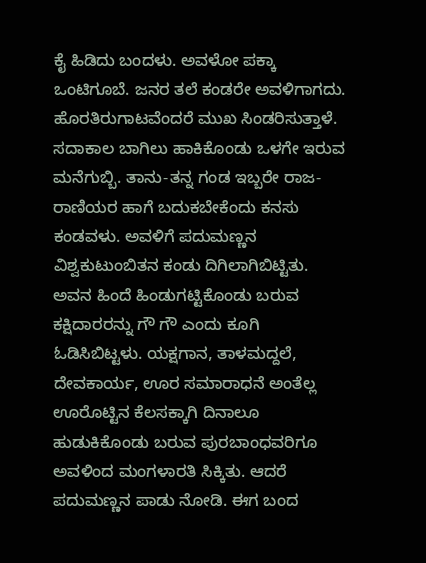ಕೈ ಹಿಡಿದು ಬಂದಳು. ಅವಳೋ ಪಕ್ಕಾ ಒಂಟಿಗೂಬೆ. ಜನರ ತಲೆ ಕಂಡರೇ ಅವಳಿಗಾಗದು. ಹೊರತಿರುಗಾಟವೆಂದರೆ ಮುಖ ಸಿಂಡರಿಸುತ್ತಾಳೆ. ಸದಾಕಾಲ ಬಾಗಿಲು ಹಾಕಿಕೊಂಡು ಒಳಗೇ ಇರುವ ಮನೆಗುಬ್ಬಿ. ತಾನು-ತನ್ನ ಗಂಡ ಇಬ್ಬರೇ ರಾಜ-ರಾಣಿಯರ ಹಾಗೆ ಬದುಕಬೇಕೆಂದು ಕನಸು ಕಂಡವಳು. ಅವಳಿಗೆ ಪದುಮಣ್ಣನ ವಿಶ್ವಕುಟುಂಬಿತನ ಕಂಡು ದಿಗಿಲಾಗಿಬಿಟ್ಟಿತು. ಅವನ ಹಿಂದೆ ಹಿಂಡುಗಟ್ಟಿಕೊಂಡು ಬರುವ ಕಕ್ಷಿದಾರರನ್ನು ಗೌ ಗೌ ಎಂದು ಕೂಗಿ ಓಡಿಸಿಬಿಟ್ಟಳು. ಯಕ್ಷಗಾನ, ತಾಳಮದ್ದಲೆ, ದೇವಕಾರ್ಯ, ಊರ ಸಮಾರಾಧನೆ ಅಂತೆಲ್ಲ ಊರೊಟ್ಟಿನ ಕೆಲಸಕ್ಕಾಗಿ ದಿನಾಲೂ ಹುಡುಕಿಕೊಂಡು ಬರುವ ಪುರಬಾಂಧವರಿಗೂ ಅವಳಿಂದ ಮಂಗಳಾರತಿ ಸಿಕ್ಕಿತು. ಆದರೆ ಪದುಮಣ್ಣನ ಪಾಡು ನೋಡಿ. ಈಗ ಬಂದ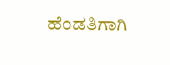ಹೆಂಡತಿಗಾಗಿ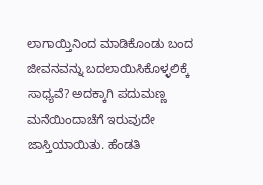ಲಾಗಾಯ್ತಿನಿಂದ ಮಾಡಿಕೊಂಡು ಬಂದ ಜೀವನವನ್ನು ಬದಲಾಯಿಸಿಕೊಳ್ಳಲಿಕ್ಕೆ ಸಾಧ್ಯವೆ? ಅದಕ್ಕಾಗಿ ಪದುಮಣ್ಣ ಮನೆಯಿಂದಾಚೆಗೆ ಇರುವುದೇ ಜಾಸ್ತಿಯಾಯಿತು. ಹೆಂಡತಿ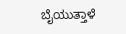ಬೈಯುತ್ತಾಳೆ